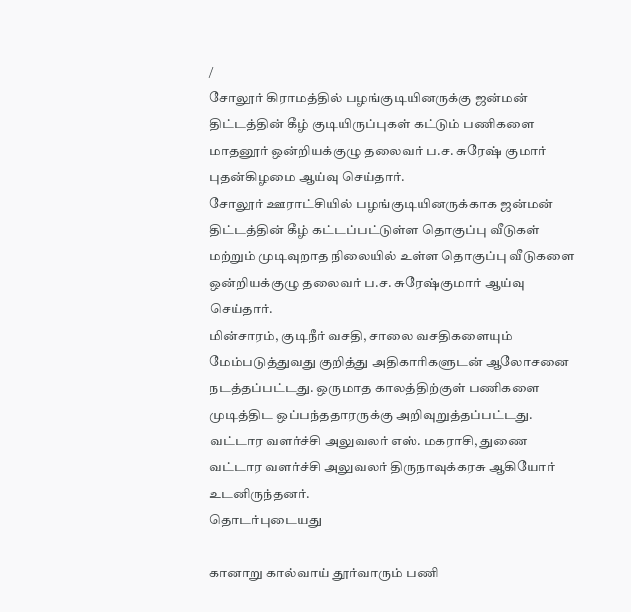/
சோலூர் கிராமத்தில் பழங்குடியினருக்கு ஜன்மன் திட்டத்தின் கீழ் குடியிருப்புகள் கட்டும் பணிகளை மாதனூர் ஒன்றியக்குழு தலைவர் ப.ச. சுரேஷ் குமார் புதன்கிழமை ஆய்வு செய்தார்.
சோலூர் ஊராட்சியில் பழங்குடியினருக்காக ஜன்மன் திட்டத்தின் கீழ் கட்டப்பட்டுள்ள தொகுப்பு வீடுகள் மற்றும் முடிவுறாத நிலையில் உள்ள தொகுப்பு வீடுகளை ஒன்றியக்குழு தலைவர் ப.ச. சுரேஷ்குமார் ஆய்வு செய்தார்.
மின்சாரம், குடிநீர் வசதி, சாலை வசதிகளையும் மேம்படுத்துவது குறித்து அதிகாரிகளுடன் ஆலோசனை நடத்தப்பட்டது. ஒருமாத காலத்திற்குள் பணிகளை முடித்திட ஒப்பந்ததாரருக்கு அறிவுறுத்தப்பட்டது. வட்டார வளர்ச்சி அலுவலர் எஸ். மகராசி, துணை வட்டார வளர்ச்சி அலுவலர் திருநாவுக்கரசு ஆகியோர் உடனிருந்தனர்.
தொடர்புடையது

கானாறு கால்வாய் தூர்வாரும் பணி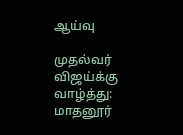ஆய்வு

முதல்வர் விஜய்க்கு வாழ்த்து: மாதனூர்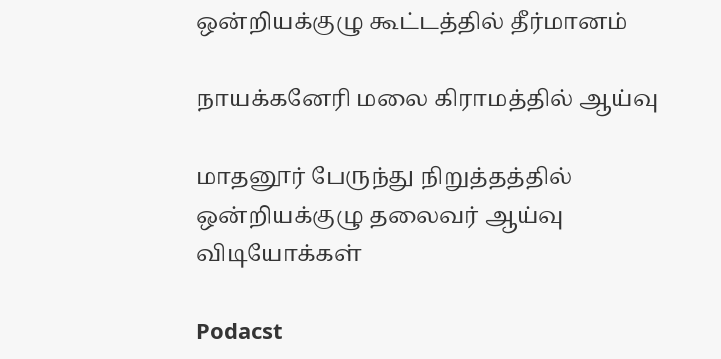ஒன்றியக்குழு கூட்டத்தில் தீர்மானம்

நாயக்கனேரி மலை கிராமத்தில் ஆய்வு

மாதனூர் பேருந்து நிறுத்தத்தில் ஒன்றியக்குழு தலைவர் ஆய்வு
விடியோக்கள்

Podacst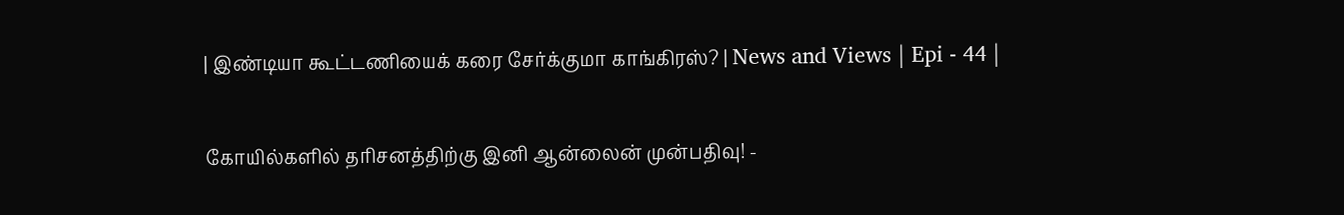| இண்டியா கூட்டணியைக் கரை சேர்க்குமா காங்கிரஸ்? | News and Views | Epi - 44 |

கோயில்களில் தரிசனத்திற்கு இனி ஆன்லைன் முன்பதிவு! -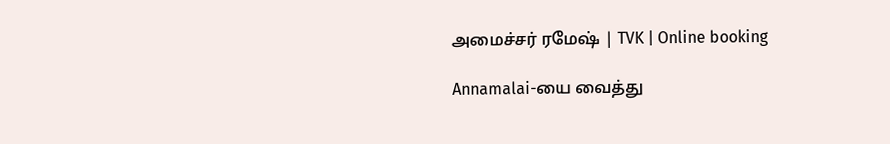அமைச்சர் ரமேஷ் | TVK | Online booking

Annamalai-யை வைத்து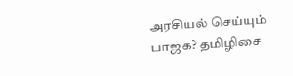அரசியல் செய்யும் பாஜக? தமிழிசை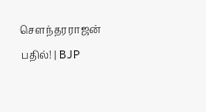சௌந்தரராஜன் பதில்! | BJP